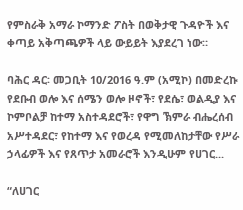የምስራቅ አማራ ኮማንድ ፖስት በወቅታዊ ጉዳዮች እና ቀጣይ አቅጣጫዎች ላይ ውይይት እያደረገ ነው።

ባሕር ዳር፡ መጋቢት 10/2016 ዓ.ም (አሚኮ) በመድረኩ የደቡብ ወሎ እና ሰሜን ወሎ ዞኖች፣ የደሴ፣ ወልዲያ እና ኮምቦልቻ ከተማ አስተዳደሮች፣ የዋግ ኽምራ ብሔረሰብ አሥተዳደር፣ የከተማ እና የወረዳ የሚመለከታቸው የሥራ ኃላፊዎች እና የጸጥታ አመራሮች እንዲሁም የሀገር...

“ለሀገር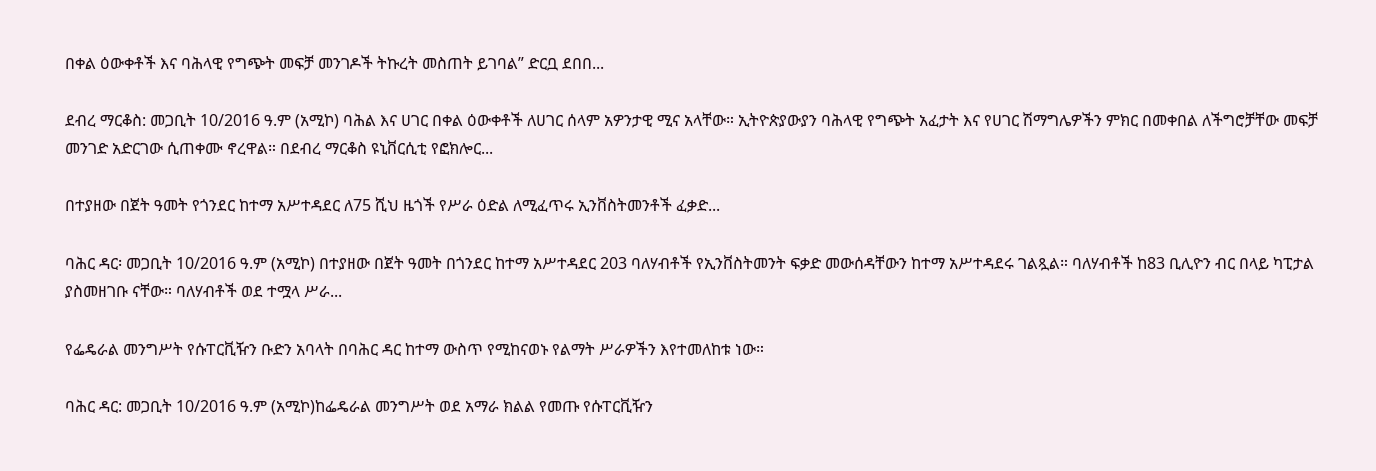በቀል ዕውቀቶች እና ባሕላዊ የግጭት መፍቻ መንገዶች ትኩረት መስጠት ይገባል” ድርቧ ደበበ...

ደብረ ማርቆስ: መጋቢት 10/2016 ዓ.ም (አሚኮ) ባሕል እና ሀገር በቀል ዕውቀቶች ለሀገር ሰላም አዎንታዊ ሚና አላቸው። ኢትዮጵያውያን ባሕላዊ የግጭት አፈታት እና የሀገር ሽማግሌዎችን ምክር በመቀበል ለችግሮቻቸው መፍቻ መንገድ አድርገው ሲጠቀሙ ኖረዋል። በደብረ ማርቆስ ዩኒቨርሲቲ የፎክሎር...

በተያዘው በጀት ዓመት የጎንደር ከተማ አሥተዳደር ለ75 ሺህ ዜጎች የሥራ ዕድል ለሚፈጥሩ ኢንቨስትመንቶች ፈቃድ...

ባሕር ዳር፡ መጋቢት 10/2016 ዓ.ም (አሚኮ) በተያዘው በጀት ዓመት በጎንደር ከተማ አሥተዳደር 203 ባለሃብቶች የኢንቨስትመንት ፍቃድ መውሰዳቸውን ከተማ አሥተዳደሩ ገልጿል። ባለሃብቶች ከ83 ቢሊዮን ብር በላይ ካፒታል ያስመዘገቡ ናቸው። ባለሃብቶች ወደ ተሟላ ሥራ...

የፌዴራል መንግሥት የሱፐርቪዥን ቡድን አባላት በባሕር ዳር ከተማ ውስጥ የሚከናወኑ የልማት ሥራዎችን እየተመለከቱ ነው።

ባሕር ዳር: መጋቢት 10/2016 ዓ.ም (አሚኮ)ከፌዴራል መንግሥት ወደ አማራ ክልል የመጡ የሱፐርቪዥን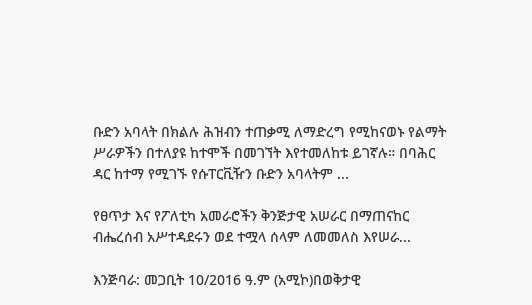ቡድን አባላት በክልሉ ሕዝብን ተጠቃሚ ለማድረግ የሚከናወኑ የልማት ሥራዎችን በተለያዩ ከተሞች በመገኘት እየተመለከቱ ይገኛሉ። በባሕር ዳር ከተማ የሚገኙ የሱፐርቪዥን ቡድን አባላትም ...

የፀጥታ እና የፖለቲካ አመራሮችን ቅንጅታዊ አሠራር በማጠናከር ብሔረሰብ አሥተዳደሩን ወደ ተሟላ ሰላም ለመመለስ እየሠራ...

እንጅባራ: መጋቢት 10/2016 ዓ.ም (አሚኮ)በወቅታዊ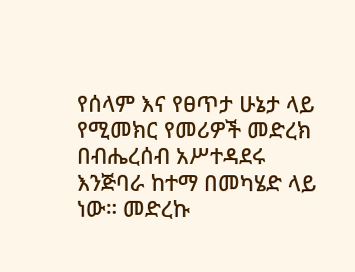የሰላም እና የፀጥታ ሁኔታ ላይ የሚመክር የመሪዎች መድረክ በብሔረሰብ አሥተዳደሩ እንጅባራ ከተማ በመካሄድ ላይ ነው። መድረኩ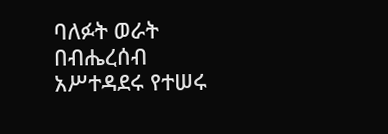ባለፉት ወራት በብሔረሰብ አሥተዳደሩ የተሠሩ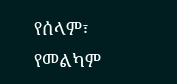የሰላም፣ የመልካም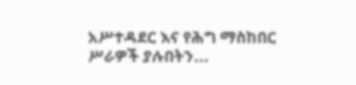አሥተዳደር እና የሕግ ማስከበር ሥራዎች ያሉበትን...